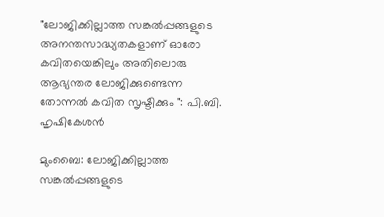"ലോജിക്കില്ലാത്ത സങ്കൽപ്പങ്ങളുടെ അനന്തസാദ്ധ്യതകളാണ് ഓരോ കവിതയെങ്കിലും അതിലൊരു ആഭ്യന്തര ലോജിക്കുണ്ടെന്ന തോന്നൽ കവിത സൃഷ്ടിക്കും ": പി.ബി. ഹൃഷികേശൻ

മുംബൈ: ലോജിക്കില്ലാത്ത സങ്കൽപ്പങ്ങളുടെ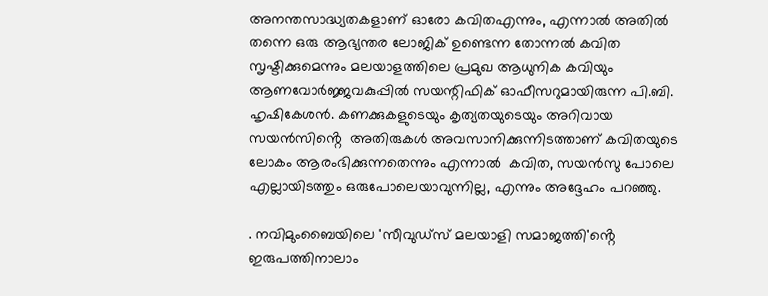അനന്തസാദ്ധ്യതകളാണ് ഓരോ കവിതഎന്നും, എന്നാൽ അതിൽ തന്നെ ഒരു ആഭ്യന്തര ലോജിക് ഉണ്ടെന്ന തോന്നൽ കവിത സൃഷ്ടിക്കുമെന്നും മലയാളത്തിലെ പ്രമുഖ ആധുനിക കവിയും ആണവോർജ്ജവകുപ്പിൽ സയന്റിഫിക് ഓഫീസറുമായിരുന്ന പി.ബി. ഹൃഷികേശൻ. കണക്കുകളുടെയും കൃത്യതയുടെയും അറിവായ സയൻസിൻ്റെ  അതിരുകൾ അവസാനിക്കുന്നിടത്താണ് കവിതയുടെ ലോകം ആരംഭിക്കുന്നതെന്നും എന്നാൽ  കവിത, സയൻസു പോലെ എല്ലായിടത്തും ഒരുപോലെയാവുന്നില്ല, എന്നും അദ്ദേഹം പറഞ്ഞു.

. നവിമുംബൈയിലെ 'സീവുഡ്സ് മലയാളി സമാജത്തി'ൻ്റെ  ഇരുപത്തിനാലാം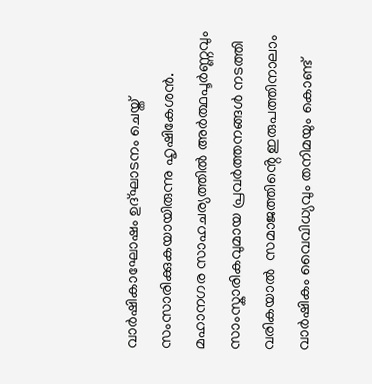വാർഷികാഘോഷം ഉദ്ഘാടനം ചെയ്ത് സംസാരിക്കുകയായിരുന്നു ഹൃഷികേശൻ. മഹാനഗര സാഹചര്യത്തിൽ അർത്ഥപൂർണ്ണവും സാംസ്കാരികവുമായ പ്രവർത്തനങ്ങൾ നടത്തി വരികയാൽ  സമാജത്തിൻ്റെ ഇരുപത്തിനാലാം വാർഷികം വൈവിധ്യവും തനിമയും കൊണ്ട്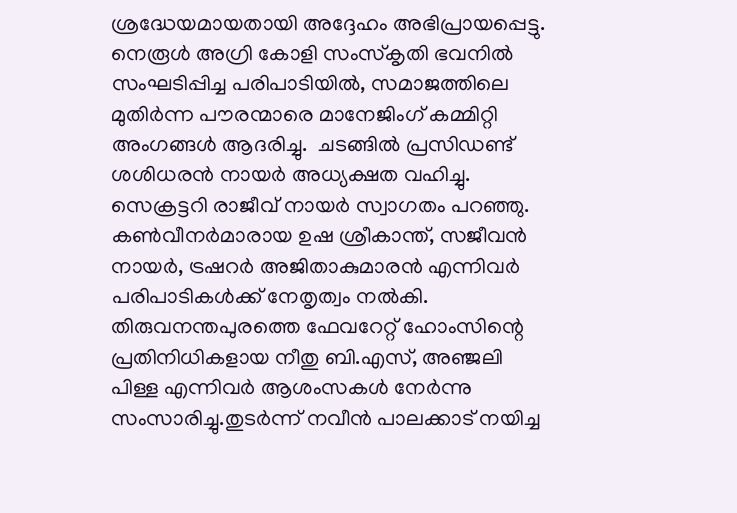ശ്രദ്ധേയമായതായി അദ്ദേഹം അഭിപ്രായപ്പെട്ടു. നെരൂൾ അഗ്രി കോളി സംസ്കൃതി ഭവനിൽ സംഘടിപ്പിച്ച പരിപാടിയിൽ, സമാജത്തിലെ മുതിർന്ന പൗരന്മാരെ മാനേജിംഗ് കമ്മിറ്റി അംഗങ്ങൾ ആദരിച്ചു.  ചടങ്ങിൽ പ്രസിഡണ്ട് ശശിധരൻ നായർ അധ്യക്ഷത വഹിച്ചു. സെക്രട്ടറി രാജീവ് നായർ സ്വാഗതം പറഞ്ഞു. കൺവീനർമാരായ ഉഷ ശ്രീകാന്ത്, സജീവൻ നായർ, ട്രഷറർ അജിതാകുമാരൻ എന്നിവർ പരിപാടികൾക്ക് നേതൃത്വം നൽകി. തിരുവനന്തപുരത്തെ ഫേവറേറ്റ് ഹോംസിന്റെ പ്രതിനിധികളായ നീതു ബി.എസ്, അഞ്ജലി പിള്ള എന്നിവർ ആശംസകൾ നേർന്നു സംസാരിച്ചു.തുടർന്ന് നവീൻ പാലക്കാട് നയിച്ച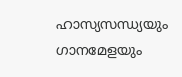ഹാസ്യസന്ധ്യയും ഗാനമേളയും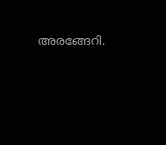അരങ്ങേറി.